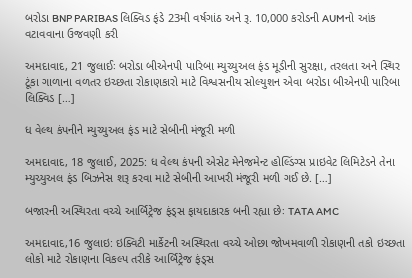બરોડા BNP PARIBAS લિક્વિડ ફંડે 23મી વર્ષગાંઠ અને રૂ. 10,000 કરોડની AUMનો આંક વટાવવાના ઉજવણી કરી

અમદાવાદ, 21 જુલાઈઃ બરોડા બીએનપી પારિબા મ્યુચ્યુઅલ ફંડ મૂડીની સુરક્ષા, તરલતા અને સ્થિર ટૂંકા ગાળાના વળતર ઇચ્છતા રોકાણકારો માટે વિશ્વસનીય સોલ્યુશન એવા બરોડા બીએનપી પારિબા લિક્વિડ […]

ધ વેલ્થ કંપનીને મ્યુચ્યુઅલ ફંડ માટે સેબીની મંજૂરી મળી

અમદાવાદ, 18 જુલાઈ, 2025: ધ વેલ્થ કંપની એસેટ મેનેજમેન્ટ હોલ્ડિંગ્સ પ્રાઇવેટ લિમિટેડને તેના મ્યુચ્યુઅલ ફંડ બિઝનેસ શરૂ કરવા માટે સેબીની આખરી મંજૂરી મળી ગઈ છે. […]

બજારની અસ્થિરતા વચ્ચે આર્બિટ્રેજ ફંડ્સ ફાયદાકારક બની રહ્યા છેઃ TATA AMC

અમદાવાદ,16 જુલાઇ: ઇક્વિટી માર્કેટની અસ્થિરતા વચ્ચે ઓછા જોખમવાળી રોકાણની તકો ઇચ્છતા લોકો માટે રોકાણના વિકલ્પ તરીકે આર્બિટ્રેજ ફંડ્સ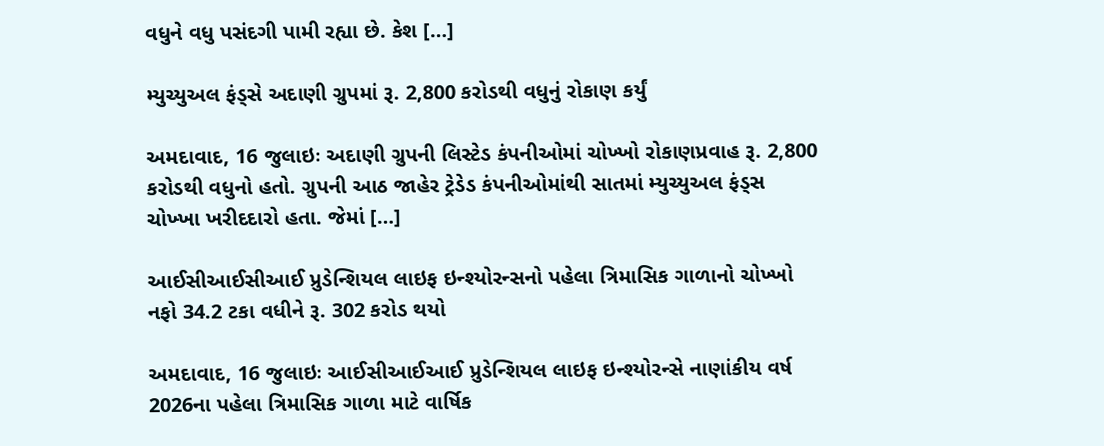વધુને વધુ પસંદગી પામી રહ્યા છે. કેશ […]

મ્યુચ્યુઅલ ફંડ્સે અદાણી ગ્રુપમાં રૂ. 2,800 કરોડથી વધુનું રોકાણ કર્યું

અમદાવાદ, 16 જુલાઇઃ અદાણી ગ્રુપની લિસ્ટેડ કંપનીઓમાં ચોખ્ખો રોકાણપ્રવાહ રૂ. 2,800 કરોડથી વધુનો હતો. ગ્રુપની આઠ જાહેર ટ્રેડેડ કંપનીઓમાંથી સાતમાં મ્યુચ્યુઅલ ફંડ્સ ચોખ્ખા ખરીદદારો હતા. જેમાં […]

આઈસીઆઈસીઆઈ પ્રુડેન્શિયલ લાઇફ ઇન્શ્યોરન્સનો પહેલા ત્રિમાસિક ગાળાનો ચોખ્ખો નફો 34.2 ટકા વધીને રૂ. 302 કરોડ થયો

અમદાવાદ, 16 જુલાઇઃ આઈસીઆઈઆઈ પ્રુડેન્શિયલ લાઇફ ઇન્શ્યોરન્સે નાણાંકીય વર્ષ 2026ના પહેલા ત્રિમાસિક ગાળા માટે વાર્ષિક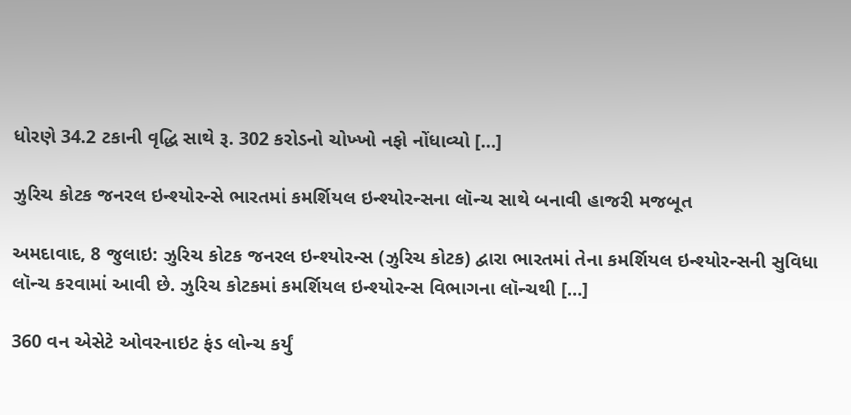ધોરણે 34.2 ટકાની વૃદ્ધિ સાથે રૂ. 302 કરોડનો ચોખ્ખો નફો નોંધાવ્યો […]

ઝુરિચ કોટક જનરલ ઇન્શ્યોરન્સે ભારતમાં કમર્શિયલ ઇન્શ્યોરન્સના લૉન્ચ સાથે બનાવી હાજરી મજબૂત

અમદાવાદ, 8 જુલાઇ: ઝુરિચ કોટક જનરલ ઇન્શ્યોરન્સ (ઝુરિચ કોટક) દ્વારા ભારતમાં તેના કમર્શિયલ ઇન્શ્યોરન્સની સુવિધા લૉન્ચ કરવામાં આવી છે. ઝુરિચ કોટકમાં કમર્શિયલ ઇન્શ્યોરન્સ વિભાગના લૉન્ચથી […]

360 વન એસેટે ઓવરનાઇટ ફંડ લોન્ચ કર્યું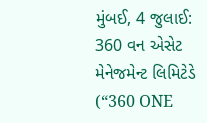મુંબઈ, 4 જુલાઈ: 360 વન એસેટ મેનેજમેન્ટ લિમિટેડે (“360 ONE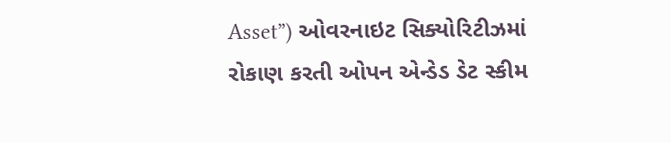Asset”) ઓવરનાઇટ સિક્યોરિટીઝમાં રોકાણ કરતી ઓપન એન્ડેડ ડેટ સ્કીમ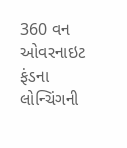360 વન ઓવરનાઇટ ફંડના લોન્ચિંગની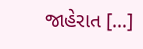જાહેરાત […]